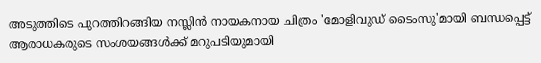അടുത്തിടെ പുറത്തിറങ്ങിയ നസ്ലിൻ നായകനായ ചിത്രം 'മോളിവുഡ് ടൈംസു'മായി ബന്ധപ്പെട്ട് ആരാധകരുടെ സംശയങ്ങൾക്ക് മറുപടിയുമായി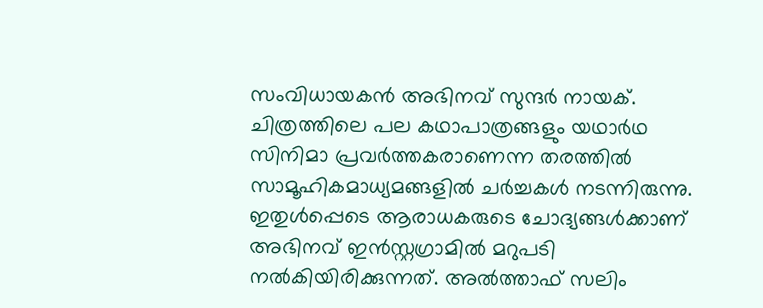സംവിധായകൻ അഭിനവ് സുന്ദർ നായക്. ചിത്രത്തിലെ പല കഥാപാത്രങ്ങളും യഥാർഥ സിനിമാ പ്രവർത്തകരാണെന്ന തരത്തിൽ സാമൂഹികമാധ്യമങ്ങളിൽ ചർച്ചകൾ നടന്നിരുന്നു. ഇതുൾപ്പെടെ ആരാധകരുടെ ചോദ്യങ്ങൾക്കാണ് അഭിനവ് ഇൻസ്റ്റഗ്രാമിൽ മറുപടി നൽകിയിരിക്കുന്നത്. അൽത്താഫ് സലിം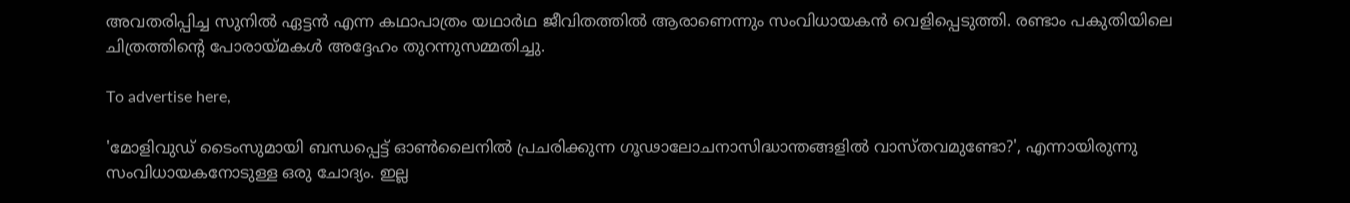അവതരിപ്പിച്ച സുനിൽ ഏട്ടൻ എന്ന കഥാപാത്രം യഥാർഥ ജീവിതത്തിൽ ആരാണെന്നും സംവിധായകൻ വെളിപ്പെടുത്തി. രണ്ടാം പകുതിയിലെ ചിത്രത്തിന്റെ പോരായ്മകൾ അദ്ദേഹം തുറന്നുസമ്മതിച്ചു.

To advertise here,

'മോളിവുഡ് ടൈംസുമായി ബന്ധപ്പെട്ട് ഓൺലൈനിൽ പ്രചരിക്കുന്ന ഗൂഢാലോചനാസിദ്ധാന്തങ്ങളിൽ വാസ്തവമുണ്ടോ?', എന്നായിരുന്നു സംവിധായകനോടുള്ള ഒരു ചോദ്യം. ഇല്ല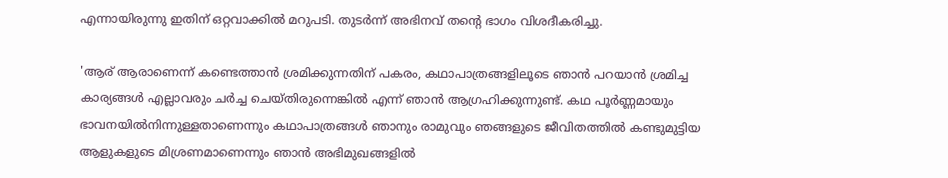എന്നായിരുന്നു ഇതിന് ഒറ്റവാക്കിൽ മറുപടി. തുടർന്ന് അഭിനവ് തന്റെ ഭാഗം വിശദീകരിച്ചു.

'ആര് ആരാണെന്ന് കണ്ടെത്താൻ ശ്രമിക്കുന്നതിന് പകരം, കഥാപാത്രങ്ങളിലൂടെ ഞാൻ പറയാൻ ശ്രമിച്ച കാര്യങ്ങൾ എല്ലാവരും ചർച്ച ചെയ്തിരുന്നെങ്കിൽ എന്ന് ഞാൻ ആഗ്രഹിക്കുന്നുണ്ട്. കഥ പൂർണ്ണമായും ഭാവനയിൽനിന്നുള്ളതാണെന്നും കഥാപാത്രങ്ങൾ ഞാനും രാമുവും ഞങ്ങളുടെ ജീവിതത്തിൽ കണ്ടുമുട്ടിയ ആളുകളുടെ മിശ്രണമാണെന്നും ഞാൻ അഭിമുഖങ്ങളിൽ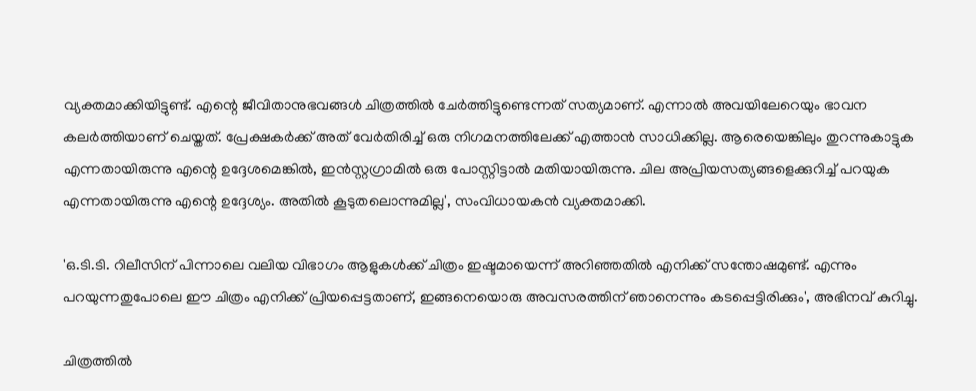വ്യക്തമാക്കിയിട്ടുണ്ട്. എന്റെ ജീവിതാനുഭവങ്ങൾ ചിത്രത്തിൽ ചേർത്തിട്ടുണ്ടെന്നത് സത്യമാണ്. എന്നാൽ അവയിലേറെയും ഭാവന കലർത്തിയാണ് ചെയ്തത്. പ്രേക്ഷകർക്ക് അത് വേർതിരിച്ച് ഒരു നിഗമനത്തിലേക്ക് എത്താൻ സാധിക്കില്ല. ആരെയെങ്കിലും തുറന്നുകാട്ടുക എന്നതായിരുന്നു എന്റെ ഉദ്ദേശമെങ്കിൽ, ഇൻസ്റ്റഗ്രാമിൽ ഒരു പോസ്റ്റിട്ടാൽ മതിയായിരുന്നു. ചില അപ്രിയസത്യങ്ങളെക്കുറിച്ച് പറയുക എന്നതായിരുന്നു എന്റെ ഉദ്ദേശ്യം. അതിൽ കൂടുതലൊന്നുമില്ല', സംവിധായകൻ വ്യക്തമാക്കി.

'ഒ.ടി.ടി. റിലീസിന് പിന്നാലെ വലിയ വിഭാഗം ആളുകൾക്ക് ചിത്രം ഇഷ്ടമായെന്ന് അറിഞ്ഞതിൽ എനിക്ക് സന്തോഷമുണ്ട്. എന്നും പറയുന്നതുപോലെ ഈ ചിത്രം എനിക്ക് പ്രിയപ്പെട്ടതാണ്, ഇങ്ങനെയൊരു അവസരത്തിന് ഞാനെന്നും കടപ്പെട്ടിരിക്കും', അഭിനവ് കുറിച്ചു.

ചിത്രത്തിൽ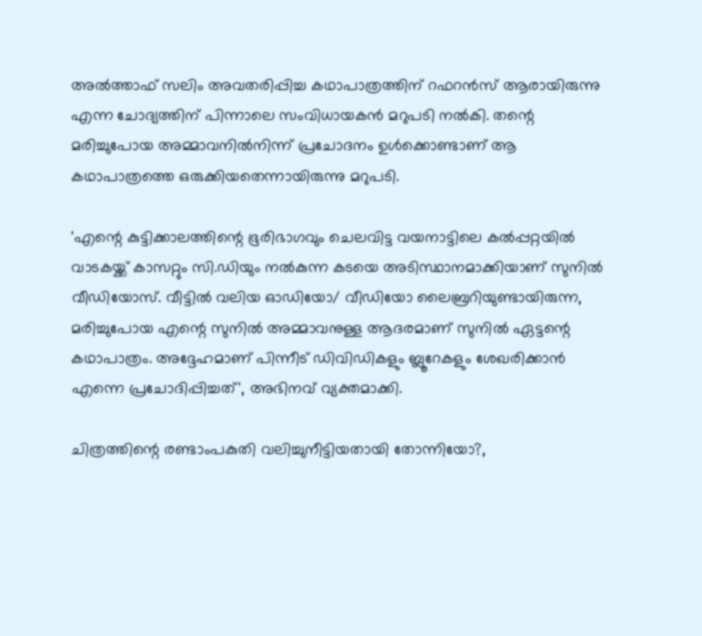അൽത്താഫ് സലിം അവതരിപ്പിച്ച കഥാപാത്രത്തിന് റഫറൻസ് ആരായിരുന്നു എന്ന ചോദ്യത്തിന് പിന്നാലെ സംവിധായകൻ മറുപടി നൽകി. തന്റെ മരിച്ചുപോയ അമ്മാവനിൽനിന്ന് പ്രചോദനം ഉൾക്കൊണ്ടാണ് ആ കഥാപാത്രത്തെ ഒരുക്കിയതെന്നായിരുന്നു മറുപടി.

'എന്റെ കുട്ടിക്കാലത്തിന്റെ ഭൂരിഭാഗവും ചെലവിട്ട വയനാട്ടിലെ കൽപ്പറ്റയിൽ വാടകയ്ക്ക് കാസറ്റും സി.ഡിയും നൽകുന്ന കടയെ അടിസ്ഥാനമാക്കിയാണ് സുനിൽ വീഡിയോസ്. വീട്ടിൽ വലിയ ഓഡിയോ/ വീഡിയോ ലൈബ്രറിയുണ്ടായിരുന്ന, മരിച്ചുപോയ എന്റെ സുനിൽ അമ്മാവനുള്ള ആദരമാണ് സുനിൽ ഏട്ടന്റെ കഥാപാത്രം. അദ്ദേഹമാണ് പിന്നീട് ഡിവിഡികളും ബ്ലൂറേകളും ശേഖരിക്കാൻ എന്നെ പ്രചോദിപ്പിച്ചത്', അഭിനവ് വ്യക്തമാക്കി.

ചിത്രത്തിന്റെ രണ്ടാംപകുതി വലിച്ചുനീട്ടിയതായി തോന്നിയോ?,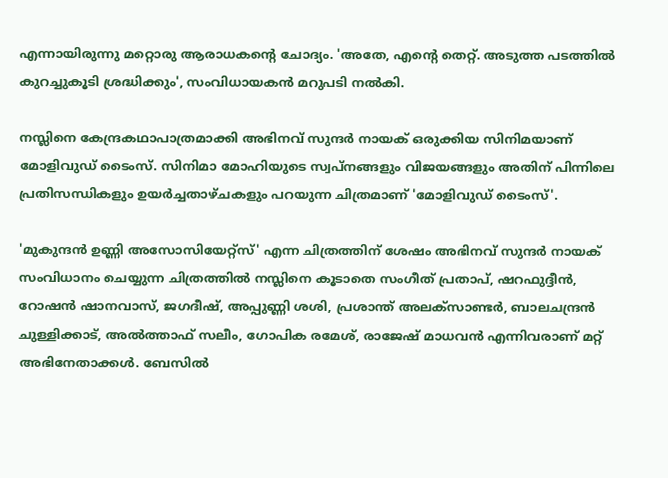എന്നായിരുന്നു മറ്റൊരു ആരാധകന്റെ ചോദ്യം. 'അതേ, എന്റെ തെറ്റ്. അടുത്ത പടത്തിൽ കുറച്ചുകൂടി ശ്രദ്ധിക്കും', സംവിധായകൻ മറുപടി നൽകി.

നസ്ലിനെ കേന്ദ്രകഥാപാത്രമാക്കി അഭിനവ് സുന്ദർ നായക് ഒരുക്കിയ സിനിമയാണ് മോളിവുഡ് ടൈംസ്. സിനിമാ മോഹിയുടെ സ്വപ്‌നങ്ങളും വിജയങ്ങളും അതിന് പിന്നിലെ പ്രതിസന്ധികളും ഉയർച്ചതാഴ്ചകളും പറയുന്ന ചിത്രമാണ് 'മോളിവുഡ് ടൈംസ്'.

'മുകുന്ദൻ ഉണ്ണി അസോസിയേറ്റ്സ്' എന്ന ചിത്രത്തിന് ശേഷം അഭിനവ് സുന്ദർ നായക് സംവിധാനം ചെയ്യുന്ന ചിത്രത്തിൽ നസ്ലിനെ കൂടാതെ സംഗീത് പ്രതാപ്, ഷറഫുദ്ദീൻ, റോഷൻ ഷാനവാസ്, ജഗദീഷ്, അപ്പുണ്ണി ശശി, പ്രശാന്ത് അലക്സാണ്ടർ, ബാലചന്ദ്രൻ ചുള്ളിക്കാട്, അൽത്താഫ് സലീം, ഗോപിക രമേശ്, രാജേഷ് മാധവൻ എന്നിവരാണ് മറ്റ് അഭിനേതാക്കൾ. ബേസിൽ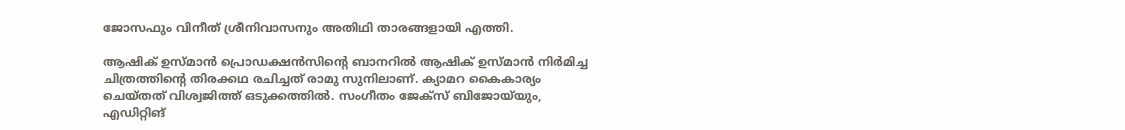ജോസഫും വിനീത് ശ്രീനിവാസനും അതിഥി താരങ്ങളായി എത്തി.

ആഷിക് ഉസ്മാൻ പ്രൊഡക്ഷൻസിന്റെ ബാനറിൽ ആഷിക് ഉസ്മാൻ നിർമിച്ച ചിത്രത്തിന്റെ തിരക്കഥ രചിച്ചത് രാമു സുനിലാണ്. ക്യാമറ കൈകാര്യം ചെയ്തത് വിശ്വജിത്ത് ഒടുക്കത്തിൽ. സംഗീതം ജേക്സ് ബിജോയ്‌യും, എഡിറ്റിങ്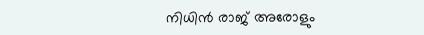നിധിൻ രാജ് അരോളും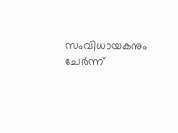സംവിധായകനും ചേർന്ന്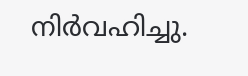നിർവഹിച്ചു.